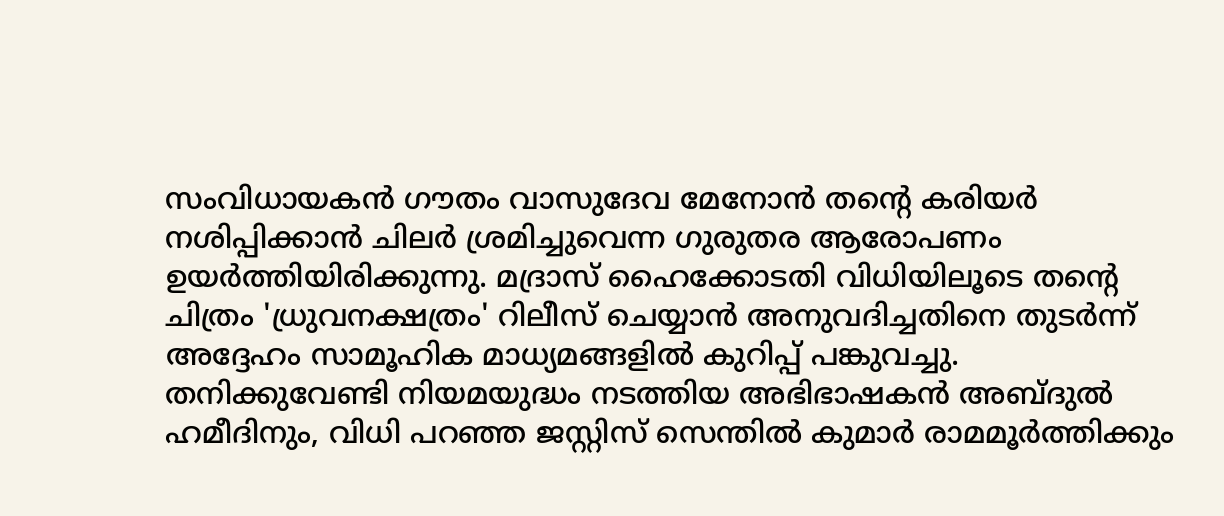സംവിധായകൻ ഗൗതം വാസുദേവ മേനോൻ തന്റെ കരിയർ നശിപ്പിക്കാൻ ചിലർ ശ്രമിച്ചുവെന്ന ഗുരുതര ആരോപണം ഉയർത്തിയിരിക്കുന്നു. മദ്രാസ് ഹൈക്കോടതി വിധിയിലൂടെ തന്റെ ചിത്രം 'ധ്രുവനക്ഷത്രം' റിലീസ് ചെയ്യാൻ അനുവദിച്ചതിനെ തുടർന്ന് അദ്ദേഹം സാമൂഹിക മാധ്യമങ്ങളിൽ കുറിപ്പ് പങ്കുവച്ചു.
തനിക്കുവേണ്ടി നിയമയുദ്ധം നടത്തിയ അഭിഭാഷകൻ അബ്ദുൽ ഹമീദിനും, വിധി പറഞ്ഞ ജസ്റ്റിസ് സെന്തിൽ കുമാർ രാമമൂർത്തിക്കും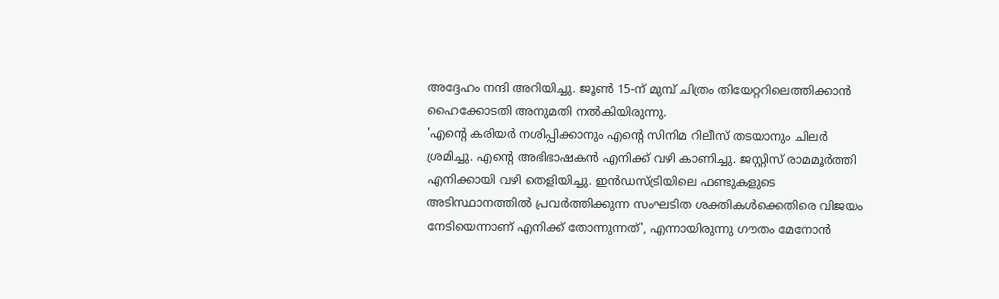അദ്ദേഹം നന്ദി അറിയിച്ചു. ജൂൺ 15-ന് മുമ്പ് ചിത്രം തിയേറ്ററിലെത്തിക്കാൻ ഹൈക്കോടതി അനുമതി നൽകിയിരുന്നു.
'എന്റെ കരിയർ നശിപ്പിക്കാനും എന്റെ സിനിമ റിലീസ് തടയാനും ചിലർ ശ്രമിച്ചു. എന്റെ അഭിഭാഷകൻ എനിക്ക് വഴി കാണിച്ചു. ജസ്റ്റിസ് രാമമൂർത്തി എനിക്കായി വഴി തെളിയിച്ചു. ഇൻഡസ്ട്രിയിലെ ഫണ്ടുകളുടെ അടിസ്ഥാനത്തിൽ പ്രവർത്തിക്കുന്ന സംഘടിത ശക്തികൾക്കെതിരെ വിജയം നേടിയെന്നാണ് എനിക്ക് തോന്നുന്നത്', എന്നായിരുന്നു ഗൗതം മേനോൻ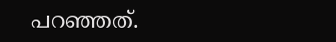പറഞ്ഞത്.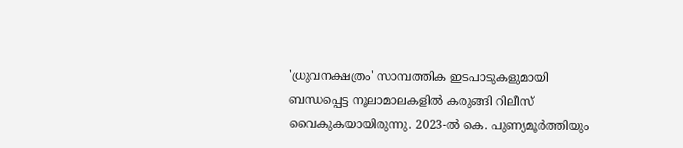'ധ്രുവനക്ഷത്രം' സാമ്പത്തിക ഇടപാടുകളുമായി ബന്ധപ്പെട്ട നൂലാമാലകളിൽ കരുങ്ങി റിലീസ് വൈകുകയായിരുന്നു. 2023-ൽ കെ. പുണ്യമൂർത്തിയും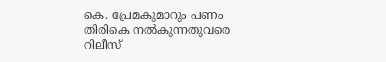കെ. പ്രേമകുമാറും പണം തിരികെ നൽകുന്നതുവരെ റിലീസ്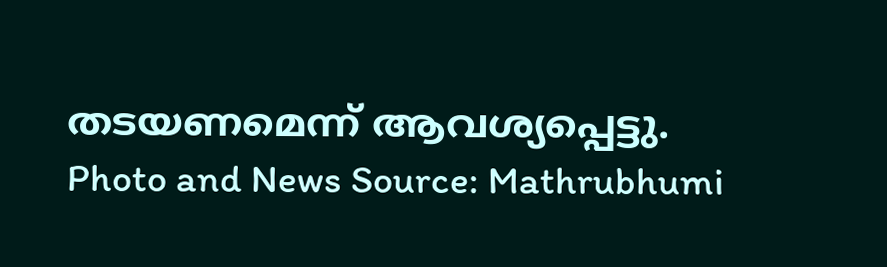തടയണമെന്ന് ആവശ്യപ്പെട്ടു.
Photo and News Source: Mathrubhumi